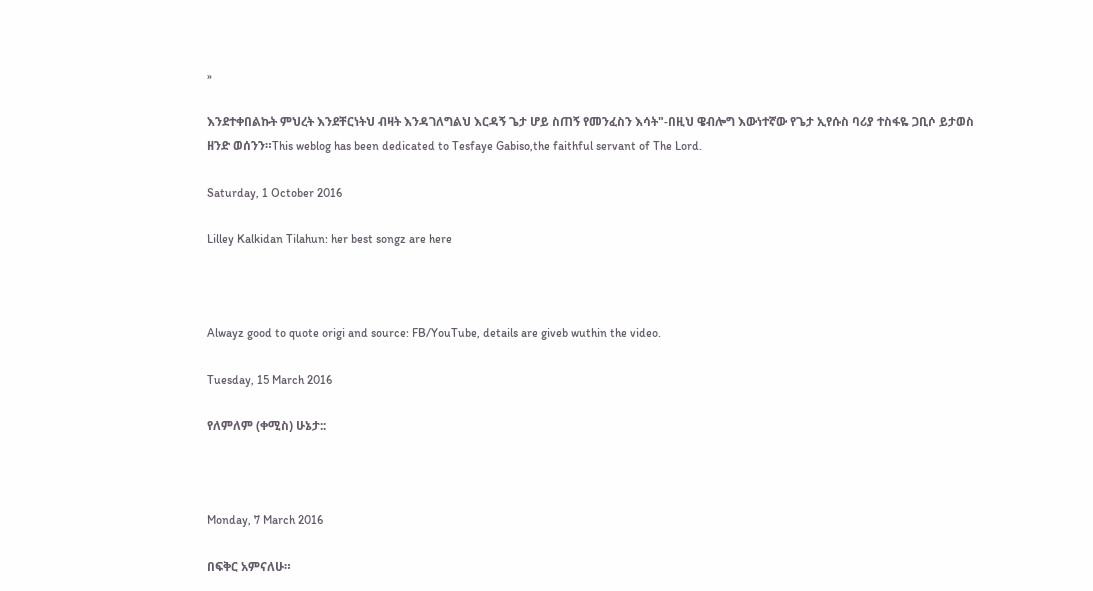»

እንደተቀበልኩት ምህረት እንደቸርነትህ ብዛት እንዳገለግልህ እርዳኝ ጌታ ሆይ ስጠኝ የመንፈስን እሳት"-በዚህ ዌብሎግ እውነተኛው የጌታ ኢየሱስ ባሪያ ተስፋዬ ጋቢሶ ይታወስ ዘንድ ወሰንን።This weblog has been dedicated to Tesfaye Gabiso,the faithful servant of The Lord.

Saturday, 1 October 2016

Lilley Kalkidan Tilahun: her best songz are here



Alwayz good to quote origi and source: FB/YouTube, details are giveb wuthin the video.

Tuesday, 15 March 2016

የለምለም (ቀሚስ) ሁኔታ::



Monday, 7 March 2016

በፍቅር አምናለሁ።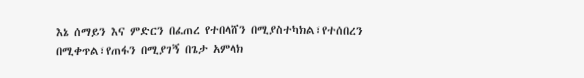እኔ ሰማይን እና ምድርን በፈጠረ የተበላሸን በሚያስተካክል፣የተሰበረን በሚቀጥል፣የጠፋን በሚያገኝ በጌታ አምላክ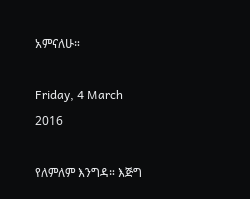አምናለሁ።

Friday, 4 March 2016

የለምለም እንግዳ። እጅግ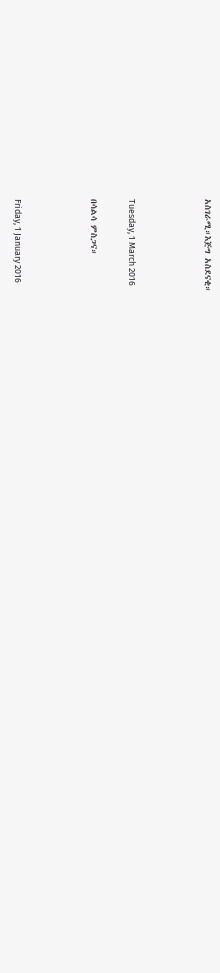አስገራሚ።እጅግ አስደናቂ።



Tuesday, 1 March 2016

በሳልሳ ምስጋና።



Friday, 1 January 2016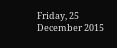Friday, 25 December 2015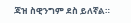ጃዝ ስዊንግም ደስ ይለኛል።